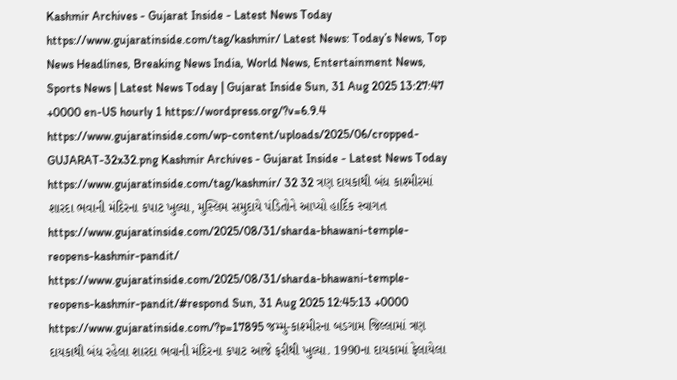Kashmir Archives - Gujarat Inside - Latest News Today https://www.gujaratinside.com/tag/kashmir/ Latest News: Today’s News, Top News Headlines, Breaking News India, World News, Entertainment News, Sports News | Latest News Today | Gujarat Inside Sun, 31 Aug 2025 13:27:47 +0000 en-US hourly 1 https://wordpress.org/?v=6.9.4 https://www.gujaratinside.com/wp-content/uploads/2025/06/cropped-GUJARAT-32x32.png Kashmir Archives - Gujarat Inside - Latest News Today https://www.gujaratinside.com/tag/kashmir/ 32 32 ત્રણ દાયકાથી બંધ કાશ્મીરમાં શારદા ભવાની મંદિરના કપાટ ખુલ્યા, મુસ્લિમ સમુદાયે પંડિતોને આપ્યો હાર્દિક સ્વાગત https://www.gujaratinside.com/2025/08/31/sharda-bhawani-temple-reopens-kashmir-pandit/ https://www.gujaratinside.com/2025/08/31/sharda-bhawani-temple-reopens-kashmir-pandit/#respond Sun, 31 Aug 2025 12:45:13 +0000 https://www.gujaratinside.com/?p=17895 જમ્મુ-કાશ્મીરના બડગામ જિલ્લામાં ત્રણ દાયકાથી બંધ રહેલા શારદા ભવાની મંદિરના કપાટ આજે ફરીથી ખુલ્યા. 1990ના દાયકામાં ફેલાયેલા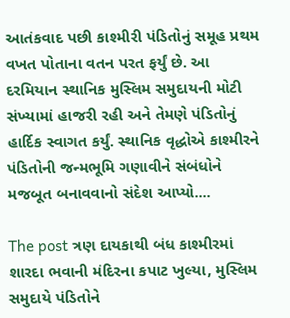આતંકવાદ પછી કાશ્મીરી પંડિતોનું સમૂહ પ્રથમ વખત પોતાના વતન પરત ફર્યું છે. આ દરમિયાન સ્થાનિક મુસ્લિમ સમુદાયની મોટી સંખ્યામાં હાજરી રહી અને તેમણે પંડિતોનું હાર્દિક સ્વાગત કર્યું. સ્થાનિક વૃદ્ધોએ કાશ્મીરને પંડિતોની જન્મભૂમિ ગણાવીને સંબંધોને મજબૂત બનાવવાનો સંદેશ આપ્યો....

The post ત્રણ દાયકાથી બંધ કાશ્મીરમાં શારદા ભવાની મંદિરના કપાટ ખુલ્યા, મુસ્લિમ સમુદાયે પંડિતોને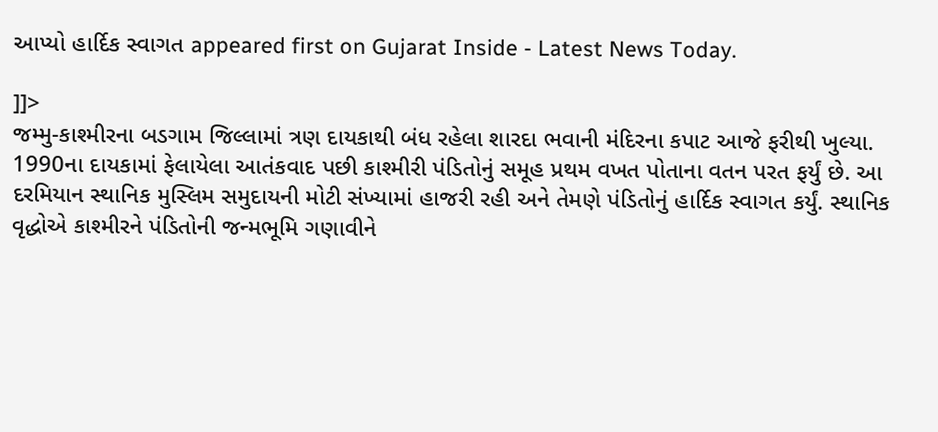આપ્યો હાર્દિક સ્વાગત appeared first on Gujarat Inside - Latest News Today.

]]>
જમ્મુ-કાશ્મીરના બડગામ જિલ્લામાં ત્રણ દાયકાથી બંધ રહેલા શારદા ભવાની મંદિરના કપાટ આજે ફરીથી ખુલ્યા. 1990ના દાયકામાં ફેલાયેલા આતંકવાદ પછી કાશ્મીરી પંડિતોનું સમૂહ પ્રથમ વખત પોતાના વતન પરત ફર્યું છે. આ દરમિયાન સ્થાનિક મુસ્લિમ સમુદાયની મોટી સંખ્યામાં હાજરી રહી અને તેમણે પંડિતોનું હાર્દિક સ્વાગત કર્યું. સ્થાનિક વૃદ્ધોએ કાશ્મીરને પંડિતોની જન્મભૂમિ ગણાવીને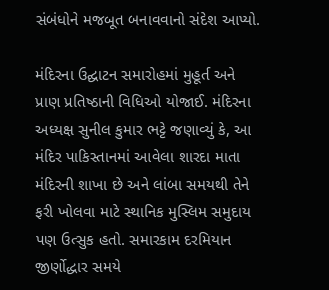સંબંધોને મજબૂત બનાવવાનો સંદેશ આપ્યો.

મંદિરના ઉદ્ઘાટન સમારોહમાં મુહૂર્ત અને પ્રાણ પ્રતિષ્ઠાની વિધિઓ યોજાઈ. મંદિરના અધ્યક્ષ સુનીલ કુમાર ભટ્ટે જણાવ્યું કે, આ મંદિર પાકિસ્તાનમાં આવેલા શારદા માતા મંદિરની શાખા છે અને લાંબા સમયથી તેને ફરી ખોલવા માટે સ્થાનિક મુસ્લિમ સમુદાય પણ ઉત્સુક હતો. સમારકામ દરમિયાન જીર્ણોદ્ધાર સમયે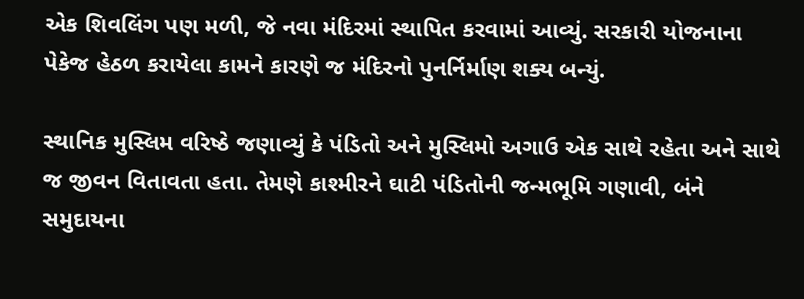એક શિવલિંગ પણ મળી, જે નવા મંદિરમાં સ્થાપિત કરવામાં આવ્યું. સરકારી યોજનાના પેકેજ હેઠળ કરાયેલા કામને કારણે જ મંદિરનો પુનર્નિર્માણ શક્ય બન્યું.

સ્થાનિક મુસ્લિમ વરિષ્ઠે જણાવ્યું કે પંડિતો અને મુસ્લિમો અગાઉ એક સાથે રહેતા અને સાથે જ જીવન વિતાવતા હતા. તેમણે કાશ્મીરને ઘાટી પંડિતોની જન્મભૂમિ ગણાવી, બંને સમુદાયના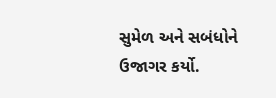સુમેળ અને સબંધોને ઉજાગર કર્યો.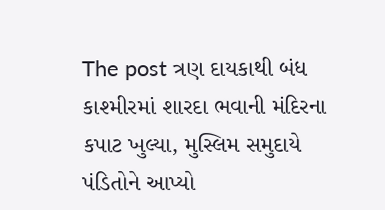The post ત્રણ દાયકાથી બંધ કાશ્મીરમાં શારદા ભવાની મંદિરના કપાટ ખુલ્યા, મુસ્લિમ સમુદાયે પંડિતોને આપ્યો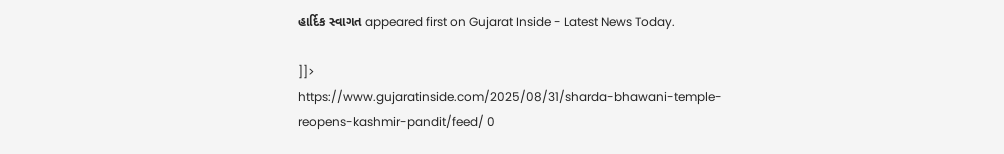હાર્દિક સ્વાગત appeared first on Gujarat Inside - Latest News Today.

]]>
https://www.gujaratinside.com/2025/08/31/sharda-bhawani-temple-reopens-kashmir-pandit/feed/ 0